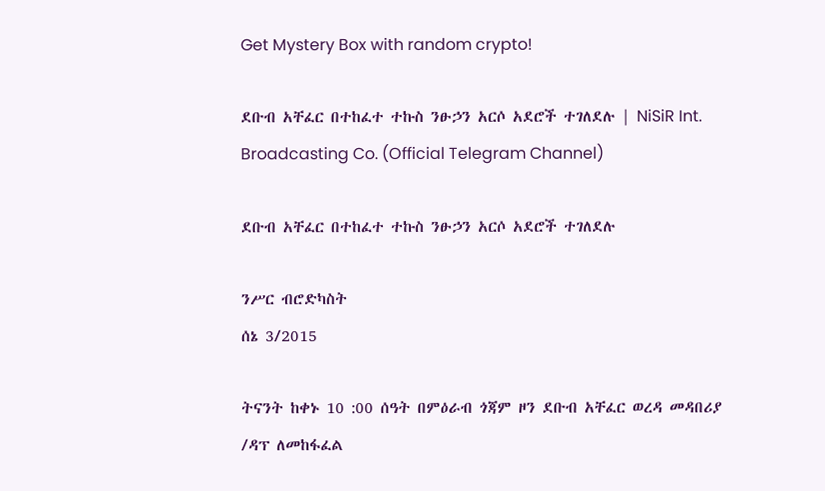Get Mystery Box with random crypto!

ደቡብ አቸፈር በተከፈተ ተኩስ ንፁኃን አርሶ አደሮች ተገለደሉ | NiSiR Int. Broadcasting Co. (Official Telegram Channel)

ደቡብ አቸፈር በተከፈተ ተኩስ ንፁኃን አርሶ አደሮች ተገለደሉ

ንሥር ብሮድካስት
ሰኔ 3/2015

ትናንት ከቀኑ 10 :00 ሰዓት በምዕራብ ጎጃም ዞን ደቡብ አቸፈር ወረዳ መዳበሪያ /ዳፕ ለመከፋፈል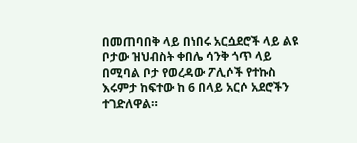በመጠባበቅ ላይ በነበሩ አርሷደሮች ላይ ልዩ ቦታው ዝህብስት ቀበሌ ሳንቅ ጎጥ ላይ በሚባል ቦታ የወረዳው ፖሊሶች የተኩስ እሩምታ ከፍተው ከ 6 በላይ አርሶ አደሮችን ተገድለዋል።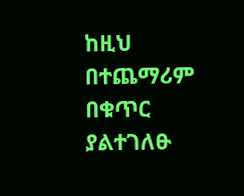ከዚህ በተጨማሪም በቁጥር ያልተገለፁ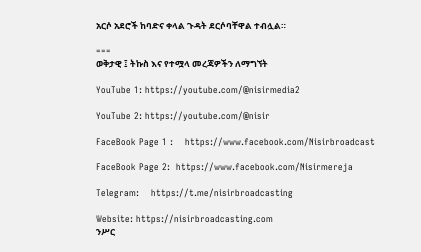አርሶ አደሮች ከባድና ቀላል ጉዳት ደርሶባቸዋል ተብሏል።

===
ወቅታዊ ፤ ትኩስ እና የተሟላ መረጃዎችን ለማግኘት

YouTube 1: https://youtube.com/@nisirmedia2

YouTube 2: https://youtube.com/@nisir

FaceBook Page 1 :    https://www.facebook.com/Nisirbroadcast

FaceBook Page 2:  https://www.facebook.com/Nisirmereja

Telegram:    https://t.me/nisirbroadcasting

Website: https://nisirbroadcasting.com
ንሥር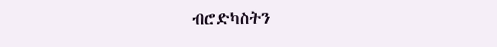ብሮድካስትን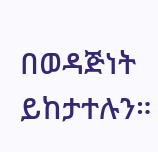በወዳጅነት ይከታተሉን።